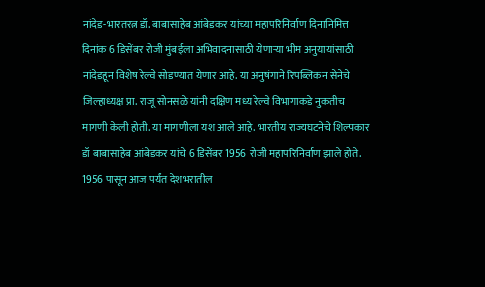नांदेड-भारतरत्न डॉ. बाबासाहेब आंबेडकर यांच्या महापरिनिर्वाण दिनानिमित्त दिनांक 6 डिसेंबर रोजी मुंबईला अभिवादनासाठी येणाऱ्या भीम अनुयायांसाठी नांदेडहून विशेष रेल्वे सोडण्यात येणार आहे. या अनुषंगाने रिपब्लिकन सेनेचे जिल्हाध्यक्ष प्रा. राजू सोनसळे यांनी दक्षिण मध्य रेल्वे विभागाकडे नुकतीच मागणी केली होती. या मागणीला यश आले आहे. भारतीय राज्यघटनेचे शिल्पकार डॉ बाबासाहेब आंबेडकर यांचे 6 डिसेंबर 1956 रोजी महापरिनिर्वाण झाले होते. 1956 पासून आज पर्यंत देशभरातील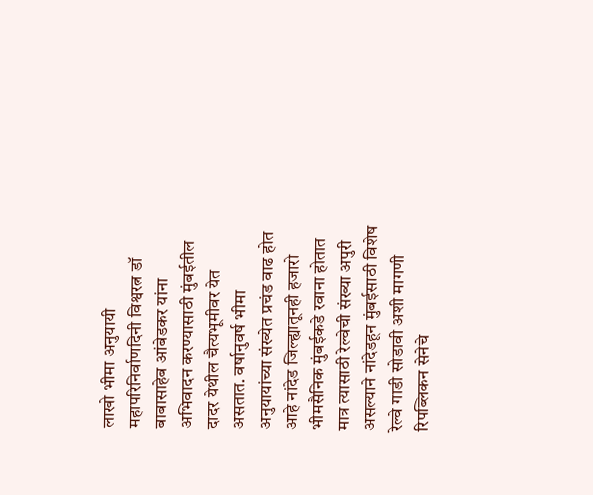लाखो भीमा अनुयायी महापरिनिर्वाणदिनी विश्वरत्न डॉ बाबासाहेब आंबेडकर यांना अभिवादन करण्यासाठी मुंबईतील दादर येथील चैत्यभूमीवर येत असतात. वर्षानुवर्ष भीमा अनुयायांच्या संख्येत प्रचंड वाढ होत आहे नांदेड जिल्ह्यातूनही हजारो भीमसैनिक मुंबईकडे रवाना होतात मात्र त्यासाठी रेल्वेची संख्या अपुरी असल्याने नांदेडहून मुंबईसाठी विशेष रेल्वे गाडी सोडावी अशी मागणी रिपब्लिकन सेनेचे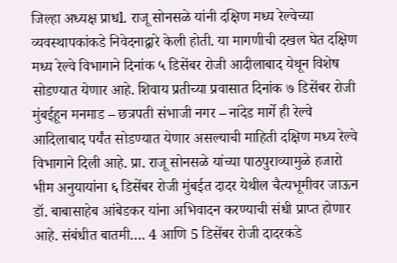जिल्हा अध्यक्ष प्राधl. राजू सोनसळे यांनी दक्षिण मध्य रेल्वेच्या व्यवस्थापकांकडे निवेदनाद्वारे केली होती. या मागणीची दखल घेत दक्षिण मध्य रेल्वे विभागाने दिनांक ५ डिसेंबर रोजी आदीलाबाद येथून विशेष सोडण्यात येणार आहे. शिवाय प्रतीच्या प्रवासात दिनांक ७ डिसेंबर रोजी मुंबईहून मनमाड – छत्रपती संभाजी नगर – नांदेड मार्गे ही रेल्वे आदिलाबाद पर्यंत सोडण्यात येणार असल्याची माहिती दक्षिण मध्य रेल्वे विभागाने दिली आहे. प्रा. राजू सोनसळे यांच्या पाठपुराव्यामुळे हजारो भीम अनुयायांना ६ डिसेंबर रोजी मुंबईत दादर येथील चैत्यभूमीवर जाऊन डॉ. बाबासाहेब आंबेडकर यांना अभिवादन करण्याची संधी प्राप्त होणार आहे. संबंधीत बातमी…. 4 आणि 5 डिसेंबर रोजी दादरकडे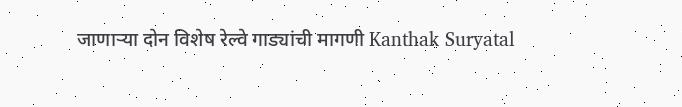जाणाऱ्या दोन विशेष रेल्वे गाड्यांची मागणी Kanthak Suryatal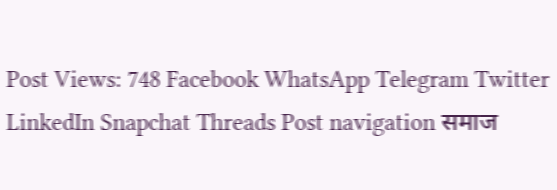Post Views: 748 Facebook WhatsApp Telegram Twitter LinkedIn Snapchat Threads Post navigation समाज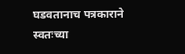घडवतानाच पत्रकाराने स्वतःच्या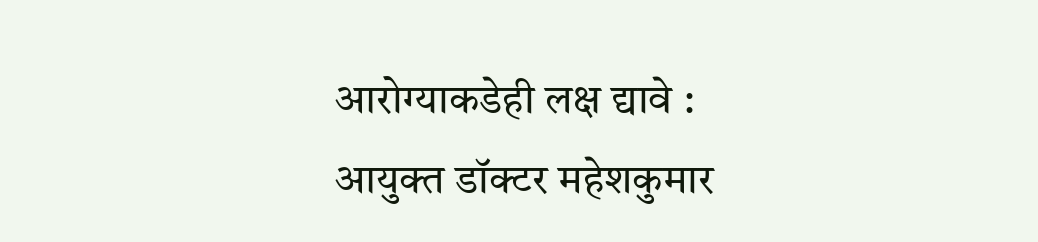आरोग्याकडेही लक्ष द्यावे : आयुक्त डॉक्टर महेशकुमार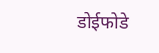डोईफोडे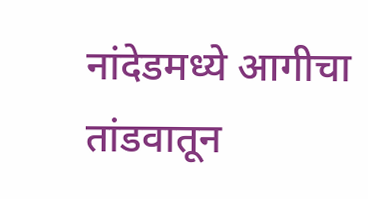नांदेडमध्ये आगीचा तांडवातून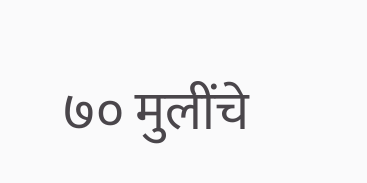७० मुलींचे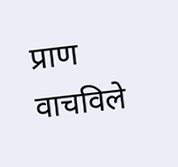प्राण वाचविले